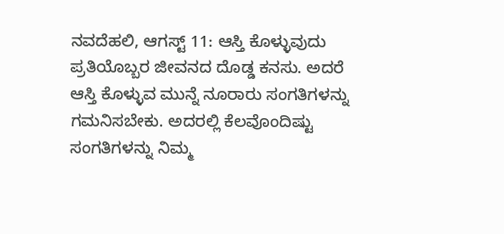ನವದೆಹಲಿ, ಆಗಸ್ಟ್ 11: ಆಸ್ತಿ ಕೊಳ್ಳುವುದು ಪ್ರತಿಯೊಬ್ಬರ ಜೀವನದ ದೊಡ್ಡ ಕನಸು. ಅದರೆ ಆಸ್ತಿ ಕೊಳ್ಳುವ ಮುನ್ನೆ ನೂರಾರು ಸಂಗತಿಗಳನ್ನು ಗಮನಿಸಬೇಕು. ಅದರಲ್ಲಿ ಕೆಲವೊಂದಿಷ್ಟು ಸಂಗತಿಗಳನ್ನು ನಿಮ್ಮ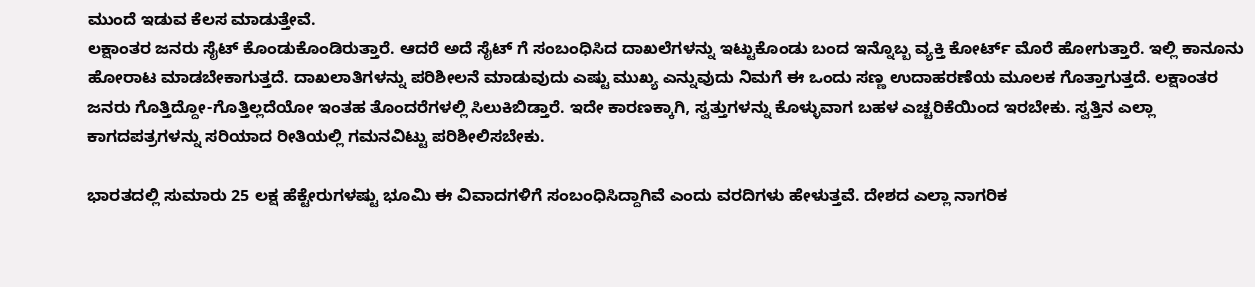ಮುಂದೆ ಇಡುವ ಕೆಲಸ ಮಾಡುತ್ತೇವೆ.
ಲಕ್ಷಾಂತರ ಜನರು ಸೈಟ್ ಕೊಂಡುಕೊಂಡಿರುತ್ತಾರೆ. ಆದರೆ ಅದೆ ಸೈಟ್ ಗೆ ಸಂಬಂಧಿಸಿದ ದಾಖಲೆಗಳನ್ನು ಇಟ್ಟುಕೊಂಡು ಬಂದ ಇನ್ನೊಬ್ಬ ವ್ಯಕ್ತಿ ಕೋರ್ಟ್ ಮೊರೆ ಹೋಗುತ್ತಾರೆ. ಇಲ್ಲಿ ಕಾನೂನು ಹೋರಾಟ ಮಾಡಬೇಕಾಗುತ್ತದೆ. ದಾಖಲಾತಿಗಳನ್ನು ಪರಿಶೀಲನೆ ಮಾಡುವುದು ಎಷ್ಟು ಮುಖ್ಯ ಎನ್ನುವುದು ನಿಮಗೆ ಈ ಒಂದು ಸಣ್ಣ ಉದಾಹರಣೆಯ ಮೂಲಕ ಗೊತ್ತಾಗುತ್ತದೆ. ಲಕ್ಷಾಂತರ ಜನರು ಗೊತ್ತಿದ್ದೋ-ಗೊತ್ತಿಲ್ಲದೆಯೋ ಇಂತಹ ತೊಂದರೆಗಳಲ್ಲಿ ಸಿಲುಕಿಬಿಡ್ತಾರೆ. ಇದೇ ಕಾರಣಕ್ಕಾಗಿ, ಸ್ವತ್ತುಗಳನ್ನು ಕೊಳ್ಳುವಾಗ ಬಹಳ ಎಚ್ಚರಿಕೆಯಿಂದ ಇರಬೇಕು. ಸ್ವತ್ತಿನ ಎಲ್ಲಾ ಕಾಗದಪತ್ರಗಳನ್ನು ಸರಿಯಾದ ರೀತಿಯಲ್ಲಿ ಗಮನವಿಟ್ಟು ಪರಿಶೀಲಿಸಬೇಕು.

ಭಾರತದಲ್ಲಿ ಸುಮಾರು 25 ಲಕ್ಷ ಹೆಕ್ಟೇರುಗಳಷ್ಟು ಭೂಮಿ ಈ ವಿವಾದಗಳಿಗೆ ಸಂಬಂಧಿಸಿದ್ದಾಗಿವೆ ಎಂದು ವರದಿಗಳು ಹೇಳುತ್ತವೆ. ದೇಶದ ಎಲ್ಲಾ ನಾಗರಿಕ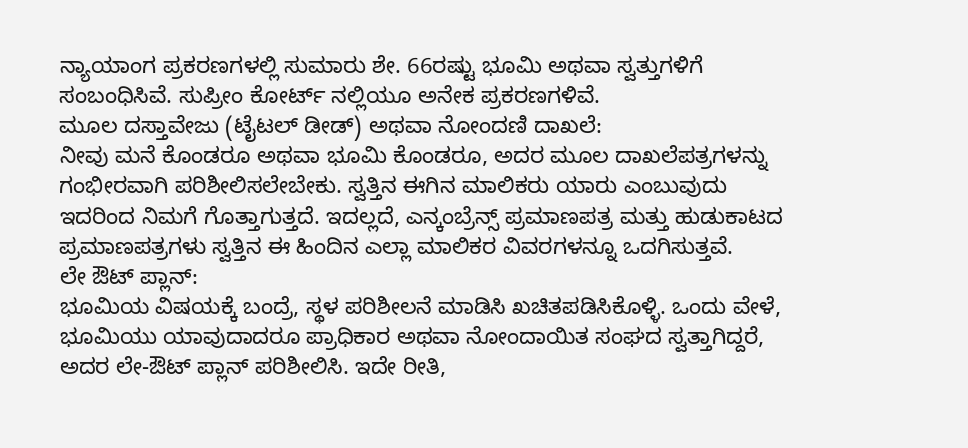ನ್ಯಾಯಾಂಗ ಪ್ರಕರಣಗಳಲ್ಲಿ ಸುಮಾರು ಶೇ. 66ರಷ್ಟು ಭೂಮಿ ಅಥವಾ ಸ್ವತ್ತುಗಳಿಗೆ ಸಂಬಂಧಿಸಿವೆ. ಸುಪ್ರೀಂ ಕೋರ್ಟ್ ನಲ್ಲಿಯೂ ಅನೇಕ ಪ್ರಕರಣಗಳಿವೆ.
ಮೂಲ ದಸ್ತಾವೇಜು (ಟೈಟಲ್ ಡೀಡ್) ಅಥವಾ ನೋಂದಣಿ ದಾಖಲೆ:
ನೀವು ಮನೆ ಕೊಂಡರೂ ಅಥವಾ ಭೂಮಿ ಕೊಂಡರೂ, ಅದರ ಮೂಲ ದಾಖಲೆಪತ್ರಗಳನ್ನು ಗಂಭೀರವಾಗಿ ಪರಿಶೀಲಿಸಲೇಬೇಕು. ಸ್ವತ್ತಿನ ಈಗಿನ ಮಾಲಿಕರು ಯಾರು ಎಂಬುವುದು ಇದರಿಂದ ನಿಮಗೆ ಗೊತ್ತಾಗುತ್ತದೆ. ಇದಲ್ಲದೆ, ಎನ್ಕಂಬ್ರೆನ್ಸ್ ಪ್ರಮಾಣಪತ್ರ ಮತ್ತು ಹುಡುಕಾಟದ ಪ್ರಮಾಣಪತ್ರಗಳು ಸ್ವತ್ತಿನ ಈ ಹಿಂದಿನ ಎಲ್ಲಾ ಮಾಲಿಕರ ವಿವರಗಳನ್ನೂ ಒದಗಿಸುತ್ತವೆ.
ಲೇ ಔಟ್ ಪ್ಲಾನ್:
ಭೂಮಿಯ ವಿಷಯಕ್ಕೆ ಬಂದ್ರೆ, ಸ್ಥಳ ಪರಿಶೀಲನೆ ಮಾಡಿಸಿ ಖಚಿತಪಡಿಸಿಕೊಳ್ಳಿ. ಒಂದು ವೇಳೆ, ಭೂಮಿಯು ಯಾವುದಾದರೂ ಪ್ರಾಧಿಕಾರ ಅಥವಾ ನೋಂದಾಯಿತ ಸಂಘದ ಸ್ವತ್ತಾಗಿದ್ದರೆ, ಅದರ ಲೇ-ಔಟ್ ಪ್ಲಾನ್ ಪರಿಶೀಲಿಸಿ. ಇದೇ ರೀತಿ,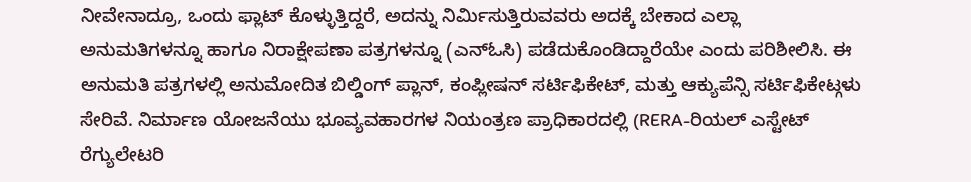ನೀವೇನಾದ್ರೂ, ಒಂದು ಫ್ಲಾಟ್ ಕೊಳ್ಳುತ್ತಿದ್ದರೆ, ಅದನ್ನು ನಿರ್ಮಿಸುತ್ತಿರುವವರು ಅದಕ್ಕೆ ಬೇಕಾದ ಎಲ್ಲಾ ಅನುಮತಿಗಳನ್ನೂ ಹಾಗೂ ನಿರಾಕ್ಷೇಪಣಾ ಪತ್ರಗಳನ್ನೂ (ಎನ್ಓಸಿ) ಪಡೆದುಕೊಂಡಿದ್ದಾರೆಯೇ ಎಂದು ಪರಿಶೀಲಿಸಿ. ಈ ಅನುಮತಿ ಪತ್ರಗಳಲ್ಲಿ ಅನುಮೋದಿತ ಬಿಲ್ಡಿಂಗ್ ಪ್ಲಾನ್, ಕಂಪ್ಲೀಷನ್ ಸರ್ಟಿಫಿಕೇಟ್, ಮತ್ತು ಆಕ್ಯುಪೆನ್ಸಿ ಸರ್ಟಿಫಿಕೇಟ್ಗಳು ಸೇರಿವೆ. ನಿರ್ಮಾಣ ಯೋಜನೆಯು ಭೂವ್ಯವಹಾರಗಳ ನಿಯಂತ್ರಣ ಪ್ರಾಧಿಕಾರದಲ್ಲಿ (RERA-ರಿಯಲ್ ಎಸ್ಟೇಟ್ ರೆಗ್ಯುಲೇಟರಿ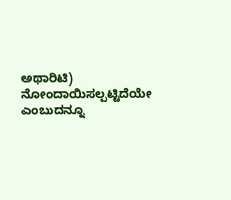ಅಥಾರಿಟಿ) ನೋಂದಾಯಿಸಲ್ಪಟ್ಟಿದೆಯೇ ಎಂಬುದನ್ನೂ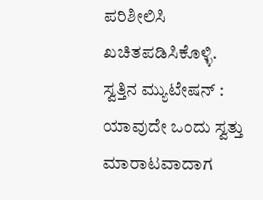ಪರಿಶೀಲಿಸಿ ಖಚಿತಪಡಿಸಿಕೊಳ್ಳಿ.
ಸ್ವತ್ತಿನ ಮ್ಯುಟೇಷನ್ :
ಯಾವುದೇ ಒಂದು ಸ್ವತ್ತು ಮಾರಾಟವಾದಾಗ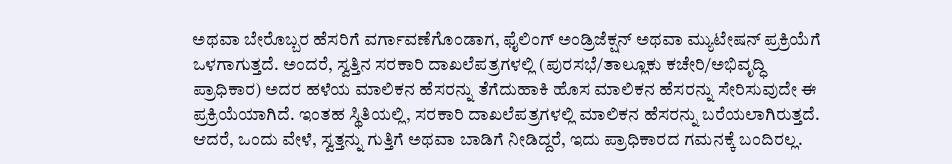ಅಥವಾ ಬೇರೊಬ್ಬರ ಹೆಸರಿಗೆ ವರ್ಗಾವಣೆಗೊಂಡಾಗ, ಫೈಲಿಂಗ್ ಅಂಡ್ರಿಜೆಕ್ಷನ್ ಅಥವಾ ಮ್ಯುಟೇಷನ್ ಪ್ರಕ್ರಿಯೆಗೆ ಒಳಗಾಗುತ್ತದೆ. ಅಂದರೆ, ಸ್ವತ್ತಿನ ಸರಕಾರಿ ದಾಖಲೆಪತ್ರಗಳಲ್ಲಿ (ಪುರಸಭೆ/ತಾಲ್ಲೂಕು ಕಚೇರಿ/ಅಭಿವೃದ್ಧಿ ಪ್ರಾಧಿಕಾರ) ಅದರ ಹಳೆಯ ಮಾಲಿಕನ ಹೆಸರನ್ನು ತೆಗೆದುಹಾಕಿ ಹೊಸ ಮಾಲಿಕನ ಹೆಸರನ್ನು ಸೇರಿಸುವುದೇ ಈ ಪ್ರಕ್ರಿಯೆಯಾಗಿದೆ. ಇಂತಹ ಸ್ಥಿತಿಯಲ್ಲಿ, ಸರಕಾರಿ ದಾಖಲೆಪತ್ರಗಳಲ್ಲಿ ಮಾಲಿಕನ ಹೆಸರನ್ನು ಬರೆಯಲಾಗಿರುತ್ತದೆ. ಆದರೆ, ಒಂದು ವೇಳೆ, ಸ್ವತ್ತನ್ನು ಗುತ್ತಿಗೆ ಅಥವಾ ಬಾಡಿಗೆ ನೀಡಿದ್ದರೆ, ಇದು ಪ್ರಾಧಿಕಾರದ ಗಮನಕ್ಕೆ ಬಂದಿರಲ್ಲ.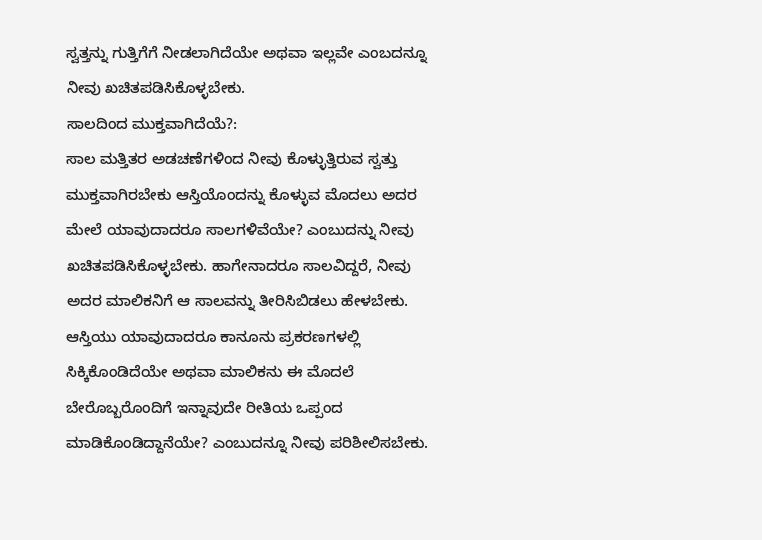ಸ್ವತ್ತನ್ನು ಗುತ್ತಿಗೆಗೆ ನೀಡಲಾಗಿದೆಯೇ ಅಥವಾ ಇಲ್ಲವೇ ಎಂಬದನ್ನೂ ನೀವು ಖಚಿತಪಡಿಸಿಕೊಳ್ಳಬೇಕು.
ಸಾಲದಿಂದ ಮುಕ್ತವಾಗಿದೆಯೆ?:
ಸಾಲ ಮತ್ತಿತರ ಅಡಚಣೆಗಳಿಂದ ನೀವು ಕೊಳ್ಳುತ್ತಿರುವ ಸ್ವತ್ತು ಮುಕ್ತವಾಗಿರಬೇಕು ಆಸ್ತಿಯೊಂದನ್ನು ಕೊಳ್ಳುವ ಮೊದಲು ಅದರ ಮೇಲೆ ಯಾವುದಾದರೂ ಸಾಲಗಳಿವೆಯೇ? ಎಂಬುದನ್ನು ನೀವು ಖಚಿತಪಡಿಸಿಕೊಳ್ಳಬೇಕು. ಹಾಗೇನಾದರೂ ಸಾಲವಿದ್ದರೆ, ನೀವು ಅದರ ಮಾಲಿಕನಿಗೆ ಆ ಸಾಲವನ್ನು ತೀರಿಸಿಬಿಡಲು ಹೇಳಬೇಕು. ಆಸ್ತಿಯು ಯಾವುದಾದರೂ ಕಾನೂನು ಪ್ರಕರಣಗಳಲ್ಲಿ ಸಿಕ್ಕಿಕೊಂಡಿದೆಯೇ ಅಥವಾ ಮಾಲಿಕನು ಈ ಮೊದಲೆ ಬೇರೊಬ್ಬರೊಂದಿಗೆ ಇನ್ನಾವುದೇ ರೀತಿಯ ಒಪ್ಪಂದ ಮಾಡಿಕೊಂಡಿದ್ದಾನೆಯೇ? ಎಂಬುದನ್ನೂ ನೀವು ಪರಿಶೀಲಿಸಬೇಕು.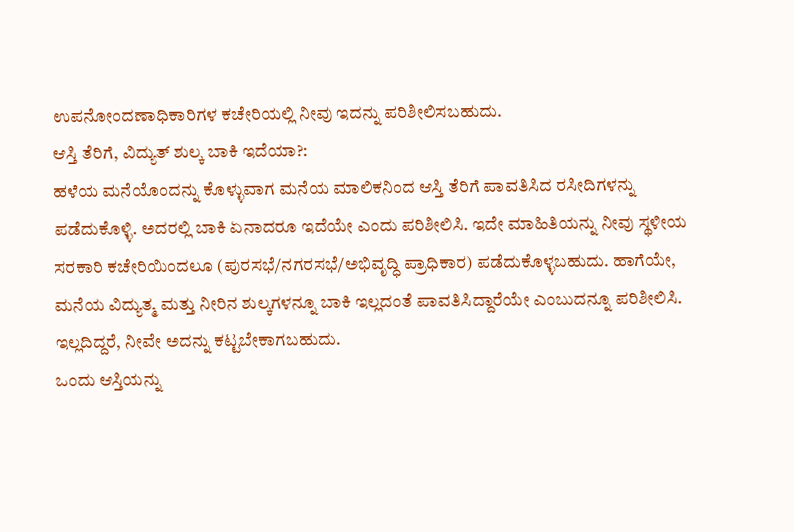ಉಪನೋಂದಣಾಧಿಕಾರಿಗಳ ಕಚೇರಿಯಲ್ಲಿ ನೀವು ಇದನ್ನು ಪರಿಶೀಲಿಸಬಹುದು.
ಆಸ್ತಿ ತೆರಿಗೆ, ವಿದ್ಯುತ್ ಶುಲ್ಕ ಬಾಕಿ ಇದೆಯಾ?:
ಹಳೆಯ ಮನೆಯೊಂದನ್ನು ಕೊಳ್ಳುವಾಗ ಮನೆಯ ಮಾಲಿಕನಿಂದ ಆಸ್ತಿ ತೆರಿಗೆ ಪಾವತಿಸಿದ ರಸೀದಿಗಳನ್ನು ಪಡೆದುಕೊಳ್ಳಿ. ಅದರಲ್ಲಿ ಬಾಕಿ ಏನಾದರೂ ಇದೆಯೇ ಎಂದು ಪರಿಶೀಲಿಸಿ. ಇದೇ ಮಾಹಿತಿಯನ್ನು ನೀವು ಸ್ಥಳೀಯ ಸರಕಾರಿ ಕಚೇರಿಯಿಂದಲೂ (ಪುರಸಭೆ/ನಗರಸಭೆ/ಅಭಿವೃದ್ಧಿ ಪ್ರಾಧಿಕಾರ) ಪಡೆದುಕೊಳ್ಳಬಹುದು. ಹಾಗೆಯೇ, ಮನೆಯ ವಿದ್ಯುತ್ಮ ಮತ್ತು ನೀರಿನ ಶುಲ್ಕಗಳನ್ನೂ ಬಾಕಿ ಇಲ್ಲದಂತೆ ಪಾವತಿಸಿದ್ದಾರೆಯೇ ಎಂಬುದನ್ನೂ ಪರಿಶೀಲಿಸಿ. ಇಲ್ಲದಿದ್ದರೆ, ನೀವೇ ಅದನ್ನು ಕಟ್ಟಬೇಕಾಗಬಹುದು.
ಒಂದು ಆಸ್ತಿಯನ್ನು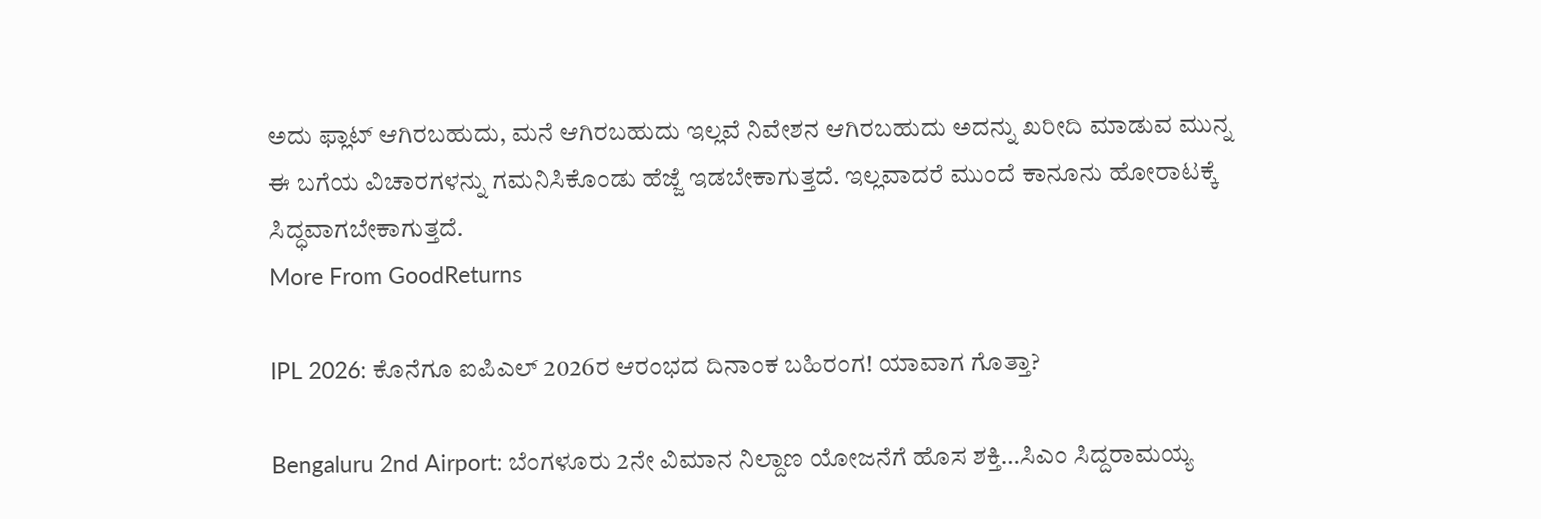ಅದು ಫ್ಲಾಟ್ ಆಗಿರಬಹುದು, ಮನೆ ಆಗಿರಬಹುದು ಇಲ್ಲವೆ ನಿವೇಶನ ಆಗಿರಬಹುದು ಅದನ್ನು ಖರೀದಿ ಮಾಡುವ ಮುನ್ನ ಈ ಬಗೆಯ ವಿಚಾರಗಳನ್ನು ಗಮನಿಸಿಕೊಂಡು ಹೆಜ್ಜೆ ಇಡಬೇಕಾಗುತ್ತದೆ. ಇಲ್ಲವಾದರೆ ಮುಂದೆ ಕಾನೂನು ಹೋರಾಟಕ್ಕೆ ಸಿದ್ಧವಾಗಬೇಕಾಗುತ್ತದೆ.
More From GoodReturns

IPL 2026: ಕೊನೆಗೂ ಐಪಿಎಲ್ 2026ರ ಆರಂಭದ ದಿನಾಂಕ ಬಹಿರಂಗ! ಯಾವಾಗ ಗೊತ್ತಾ?

Bengaluru 2nd Airport: ಬೆಂಗಳೂರು 2ನೇ ವಿಮಾನ ನಿಲ್ದಾಣ ಯೋಜನೆಗೆ ಹೊಸ ಶಕ್ತಿ…ಸಿಎಂ ಸಿದ್ದರಾಮಯ್ಯ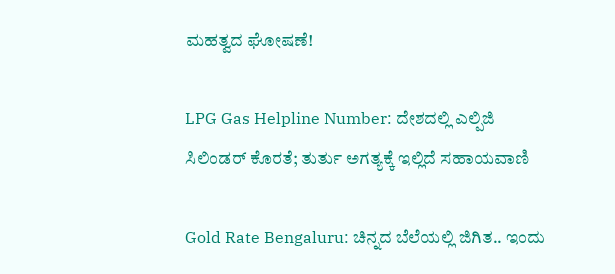ಮಹತ್ವದ ಘೋಷಣೆ!

LPG Gas Helpline Number: ದೇಶದಲ್ಲಿ ಎಲ್ಪಿಜಿ ಸಿಲಿಂಡರ್ ಕೊರತೆ; ತುರ್ತು ಅಗತ್ಯಕ್ಕೆ ಇಲ್ಲಿದೆ ಸಹಾಯವಾಣಿ

Gold Rate Bengaluru: ಚಿನ್ನದ ಬೆಲೆಯಲ್ಲಿ ಜಿಗಿತ.. ಇಂದು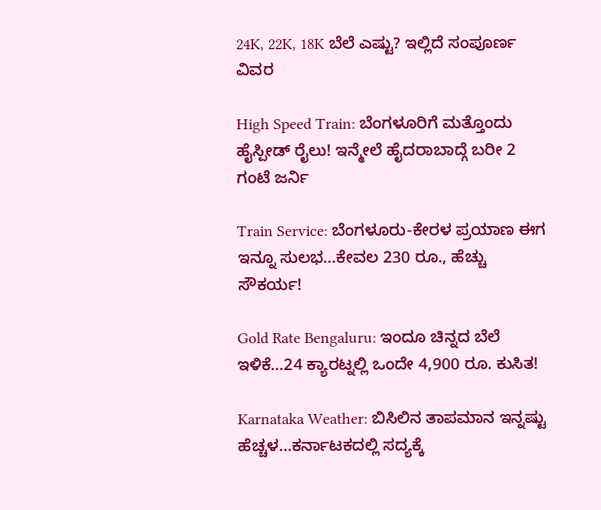24K, 22K, 18K ಬೆಲೆ ಎಷ್ಟು? ಇಲ್ಲಿದೆ ಸಂಪೂರ್ಣ ವಿವರ

High Speed Train: ಬೆಂಗಳೂರಿಗೆ ಮತ್ತೊಂದು ಹೈಸ್ಪೀಡ್ ರೈಲು! ಇನ್ಮೇಲೆ ಹೈದರಾಬಾದ್ಗೆ ಬರೀ 2 ಗಂಟೆ ಜರ್ನಿ

Train Service: ಬೆಂಗಳೂರು-ಕೇರಳ ಪ್ರಯಾಣ ಈಗ ಇನ್ನೂ ಸುಲಭ…ಕೇವಲ 230 ರೂ., ಹೆಚ್ಚು ಸೌಕರ್ಯ!

Gold Rate Bengaluru: ಇಂದೂ ಚಿನ್ನದ ಬೆಲೆ ಇಳಿಕೆ…24 ಕ್ಯಾರಟ್ನಲ್ಲಿ ಒಂದೇ 4,900 ರೂ. ಕುಸಿತ!

Karnataka Weather: ಬಿಸಿಲಿನ ತಾಪಮಾನ ಇನ್ನಷ್ಟು ಹೆಚ್ಚಳ…ಕರ್ನಾಟಕದಲ್ಲಿ ಸದ್ಯಕ್ಕೆ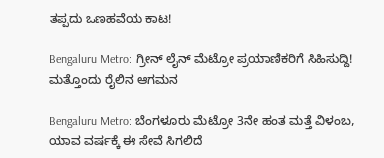ತಪ್ಪದು ಒಣಹವೆಯ ಕಾಟ!

Bengaluru Metro: ಗ್ರೀನ್ ಲೈನ್ ಮೆಟ್ರೋ ಪ್ರಯಾಣಿಕರಿಗೆ ಸಿಹಿಸುದ್ದಿ! ಮತ್ತೊಂದು ರೈಲಿನ ಆಗಮನ

Bengaluru Metro: ಬೆಂಗಳೂರು ಮೆಟ್ರೋ 3ನೇ ಹಂತ ಮತ್ತೆ ವಿಳಂಬ, ಯಾವ ವರ್ಷಕ್ಕೆ ಈ ಸೇವೆ ಸಿಗಲಿದೆ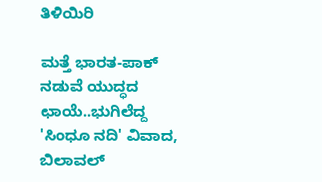ತಿಳಿಯಿರಿ

ಮತ್ತೆ ಭಾರತ-ಪಾಕ್ ನಡುವೆ ಯುದ್ಧದ ಛಾಯೆ..ಭುಗಿಲೆದ್ದ 'ಸಿಂಧೂ ನದಿ' ವಿವಾದ, ಬಿಲಾವಲ್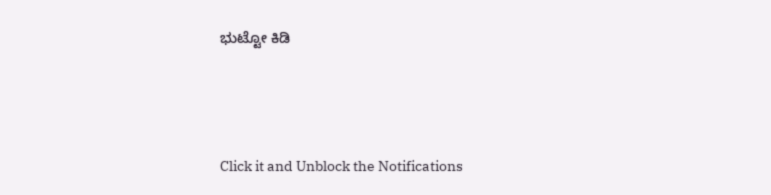ಭುಟ್ಟೋ ಕಿಡಿ



Click it and Unblock the Notifications